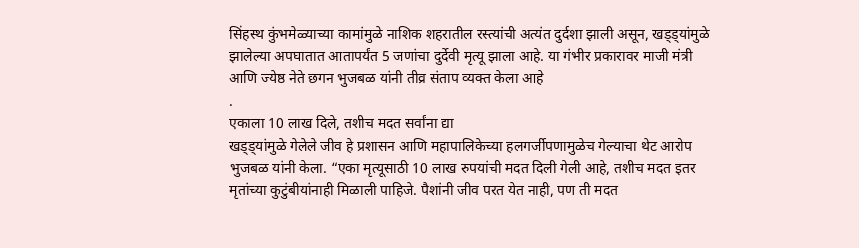सिंहस्थ कुंभमेळ्याच्या कामांमुळे नाशिक शहरातील रस्त्यांची अत्यंत दुर्दशा झाली असून, खड्ड्यांमुळे झालेल्या अपघातात आतापर्यंत 5 जणांचा दुर्देवी मृत्यू झाला आहे. या गंभीर प्रकारावर माजी मंत्री आणि ज्येष्ठ नेते छगन भुजबळ यांनी तीव्र संताप व्यक्त केला आहे
.
एकाला 10 लाख दिले, तशीच मदत सर्वांना द्या
खड्ड्यांमुळे गेलेले जीव हे प्रशासन आणि महापालिकेच्या हलगर्जीपणामुळेच गेल्याचा थेट आरोप भुजबळ यांनी केला. “एका मृत्यूसाठी 10 लाख रुपयांची मदत दिली गेली आहे, तशीच मदत इतर मृतांच्या कुटुंबीयांनाही मिळाली पाहिजे. पैशांनी जीव परत येत नाही, पण ती मदत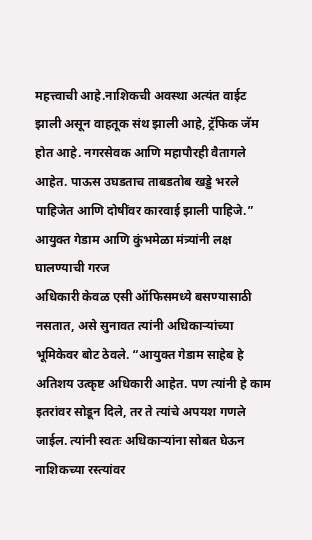महत्त्वाची आहे.नाशिकची अवस्था अत्यंत वाईट झाली असून वाहतूक संथ झाली आहे, ट्रॅफिक जॅम होत आहे. नगरसेवक आणि महापौरही वैतागले आहेत. पाऊस उघडताच ताबडतोब खड्डे भरले पाहिजेत आणि दोषींवर कारवाई झाली पाहिजे.”
आयुक्त गेडाम आणि कुंभमेळा मंत्र्यांनी लक्ष घालण्याची गरज
अधिकारी केवळ एसी ऑफिसमध्ये बसण्यासाठी नसतात, असे सुनावत त्यांनी अधिकाऱ्यांच्या भूमिकेवर बोट ठेवले. “आयुक्त गेडाम साहेब हे अतिशय उत्कृष्ट अधिकारी आहेत. पण त्यांनी हे काम इतरांवर सोडून दिले, तर ते त्यांचे अपयश गणले जाईल. त्यांनी स्वतः अधिकाऱ्यांना सोबत घेऊन नाशिकच्या रस्त्यांवर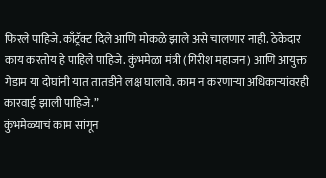फिरले पाहिजे.काँट्रॅक्ट दिले आणि मोकळे झाले असे चालणार नाही. ठेकेदार काय करतोय हे पाहिले पाहिजे. कुंभमेळा मंत्री (गिरीश महाजन) आणि आयुक्त गेडाम या दोघांनी यात तातडीने लक्ष घालावे. काम न करणाऱ्या अधिकाऱ्यांवरही कारवाई झाली पाहिजे.”
कुंभमेळ्याचं काम सांगून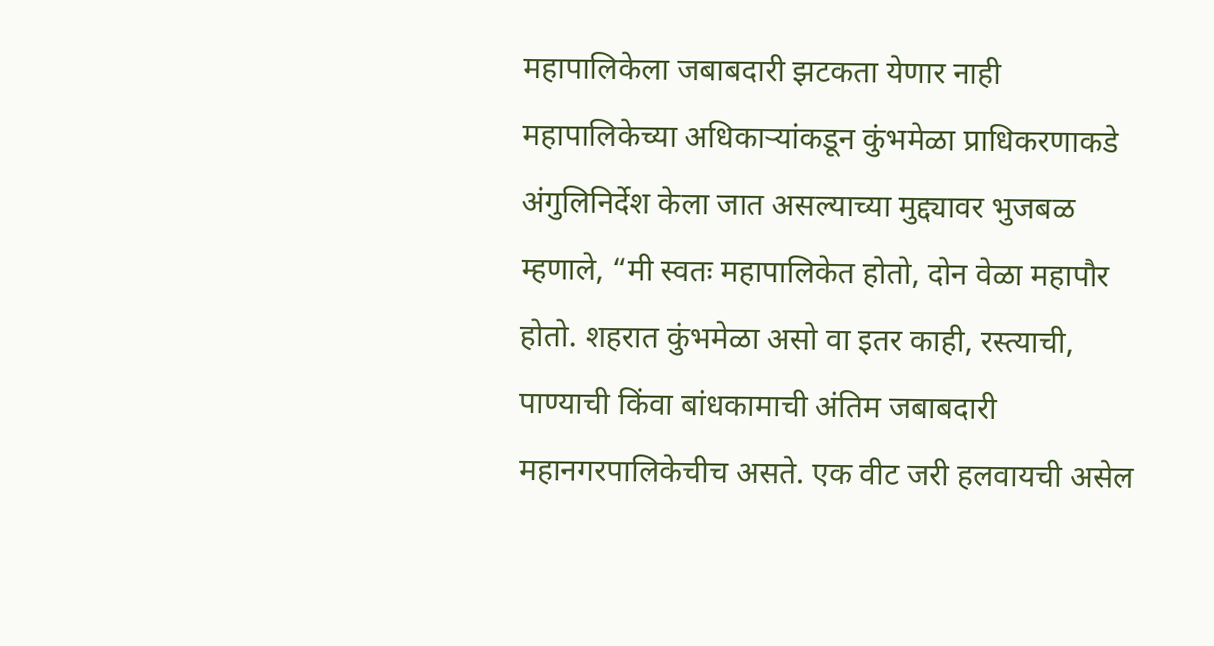महापालिकेला जबाबदारी झटकता येणार नाही
महापालिकेच्या अधिकाऱ्यांकडून कुंभमेळा प्राधिकरणाकडे अंगुलिनिर्देश केला जात असल्याच्या मुद्द्यावर भुजबळ म्हणाले, “मी स्वतः महापालिकेत होतो, दोन वेळा महापौर होतो. शहरात कुंभमेळा असो वा इतर काही, रस्त्याची, पाण्याची किंवा बांधकामाची अंतिम जबाबदारी महानगरपालिकेचीच असते. एक वीट जरी हलवायची असेल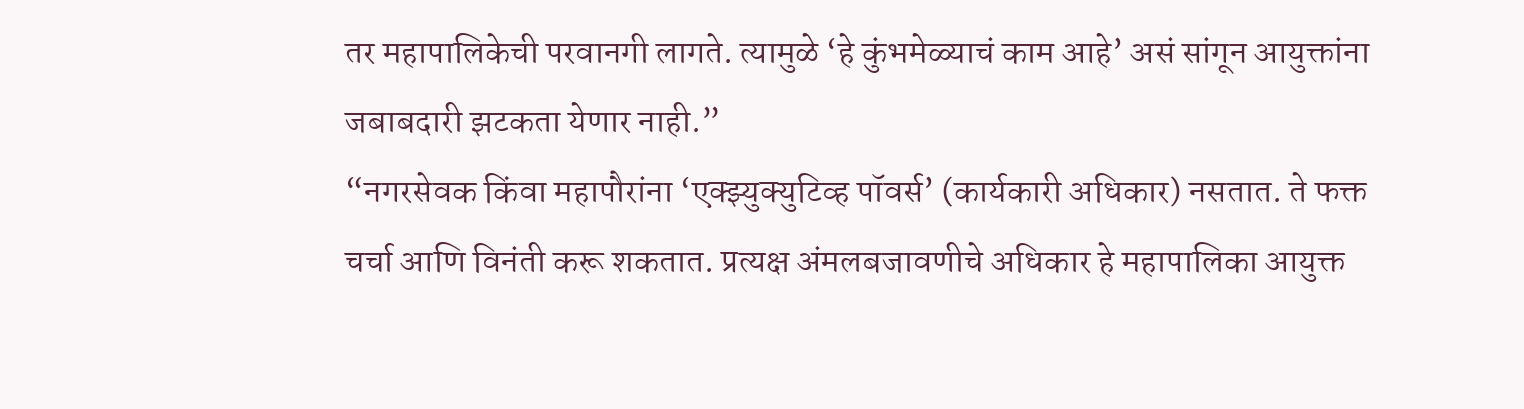तर महापालिकेची परवानगी लागते. त्यामुळे ‘हे कुंभमेळ्याचं काम आहे’ असं सांगून आयुक्तांना जबाबदारी झटकता येणार नाही.”
“नगरसेवक किंवा महापौरांना ‘एक्झ्युक्युटिव्ह पॉवर्स’ (कार्यकारी अधिकार) नसतात. ते फक्त चर्चा आणि विनंती करू शकतात. प्रत्यक्ष अंमलबजावणीचे अधिकार हे महापालिका आयुक्त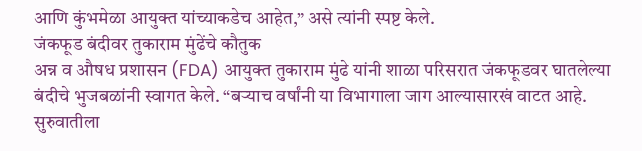आणि कुंभमेळा आयुक्त यांच्याकडेच आहेत,” असे त्यांनी स्पष्ट केले.
जंकफूड बंदीवर तुकाराम मुंढेंचे कौतुक
अन्न व औषध प्रशासन (FDA) आयुक्त तुकाराम मुंढे यांनी शाळा परिसरात जंकफूडवर घातलेल्या बंदीचे भुजबळांनी स्वागत केले. “बऱ्याच वर्षांनी या विभागाला जाग आल्यासारखं वाटत आहे. सुरुवातीला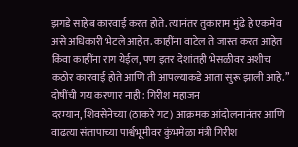झगडे साहेब कारवाई करत होते. त्यानंतर तुकाराम मुंढे हे एकमेव असे अधिकारी भेटले आहेत. काहींना वाटेल ते जास्त करत आहेत किंवा काहींना राग येईल, पण इतर देशांतही भेसळीवर अशीच कठोर कारवाई होते आणि ती आपल्याकडे आता सुरू झाली आहे.”
दोषींची गय करणार नाही: गिरीश महाजन
दरम्यान, शिवसेनेच्या (ठाकरे गट) आक्रमक आंदोलनानंतर आणि वाढत्या संतापाच्या पार्श्वभूमीवर कुंभमेळा मंत्री गिरीश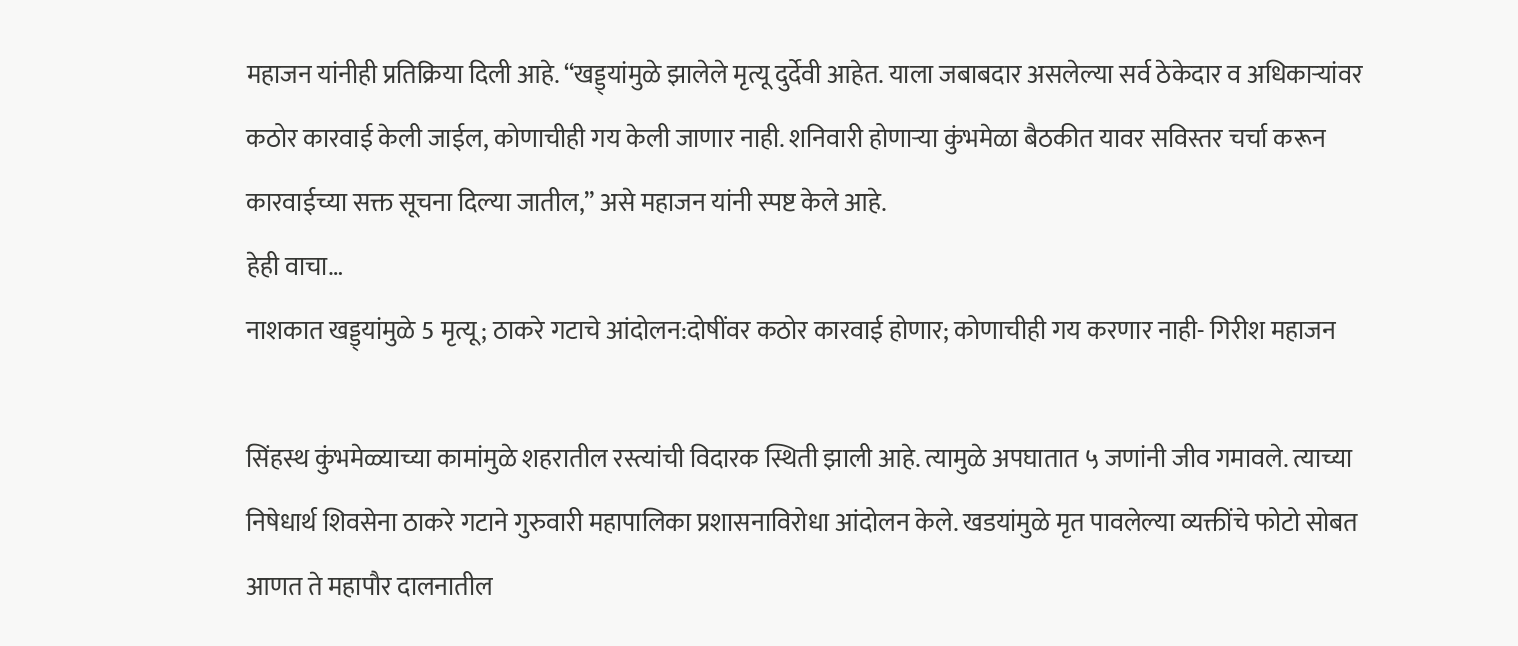महाजन यांनीही प्रतिक्रिया दिली आहे. “खड्ड्यांमुळे झालेले मृत्यू दुर्देवी आहेत. याला जबाबदार असलेल्या सर्व ठेकेदार व अधिकाऱ्यांवर कठोर कारवाई केली जाईल, कोणाचीही गय केली जाणार नाही. शनिवारी होणाऱ्या कुंभमेळा बैठकीत यावर सविस्तर चर्चा करून कारवाईच्या सक्त सूचना दिल्या जातील,” असे महाजन यांनी स्पष्ट केले आहे.
हेही वाचा…
नाशकात खड्ड्यांमुळे 5 मृत्यू; ठाकरे गटाचे आंदोलन:दोषींवर कठोर कारवाई होणार; कोणाचीही गय करणार नाही- गिरीश महाजन

सिंहस्थ कुंभमेळ्याच्या कामांमुळे शहरातील रस्त्यांची विदारक स्थिती झाली आहे. त्यामुळे अपघातात ५ जणांनी जीव गमावले. त्याच्या निषेधार्थ शिवसेना ठाकरे गटाने गुरुवारी महापालिका प्रशासनाविरोधा आंदोलन केले. खडयांमुळे मृत पावलेल्या व्यक्तींचे फोटो सोबत आणत ते महापौर दालनातील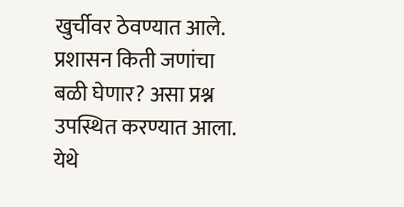खुर्चीवर ठेवण्यात आले. प्रशासन किती जणांचा बळी घेणार? असा प्रश्न उपस्थित करण्यात आला. येथे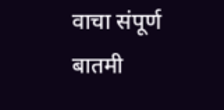वाचा संपूर्ण बातमी